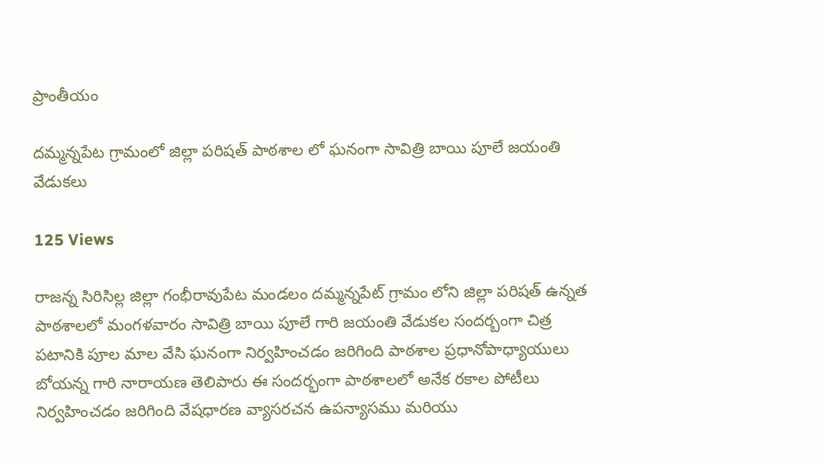ప్రాంతీయం

దమ్మన్నపేట గ్రామంలో జిల్లా పరిషత్ పాఠశాల లో ఘనంగా సావిత్రి బాయి పూలే జయంతి వేడుకలు

125 Views

రాజన్న సిరిసిల్ల జిల్లా గంభీరావుపేట మండలం దమ్మన్నపేట్ గ్రామం లోని జిల్లా పరిషత్ ఉన్నత పాఠశాలలో మంగళవారం సావిత్రి బాయి పూలే గారి జయంతి వేడుకల సందర్బంగా చిత్ర పటానికి పూల మాల వేసి ఘనంగా నిర్వహించడం జరిగింది పాఠశాల ప్రధానోపాధ్యాయులు బోయన్న గారి నారాయణ తెలిపారు ఈ సందర్భంగా పాఠశాలలో అనేక రకాల పోటీలు నిర్వహించడం జరిగింది వేషధారణ వ్యాసరచన ఉపన్యాసము మరియు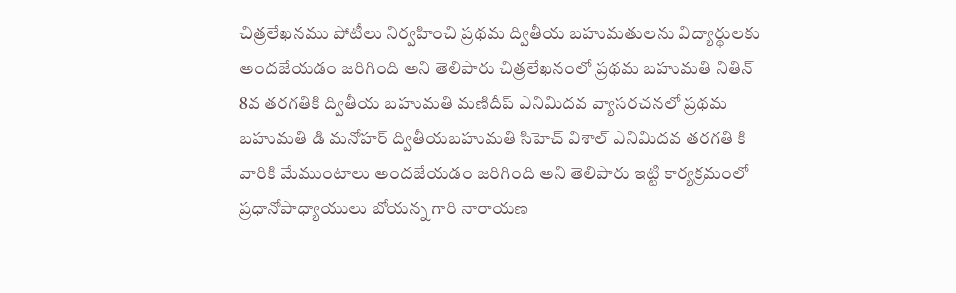చిత్రలేఖనము పోటీలు నిర్వహించి ప్రథమ ద్వితీయ బహుమతులను విద్యార్థులకు అందజేయడం జరిగింది అని తెలిపారు చిత్రలేఖనంలో ప్రథమ బహుమతి నితిన్ 8వ తరగతికి ద్వితీయ బహుమతి మణిదీప్ ఎనిమిదవ వ్యాసరచనలో ప్రథమ బహుమతి డి మనోహర్ ద్వితీయబహుమతి సిహెచ్ విశాల్ ఎనిమిదవ తరగతి కి వారికి మేముంటాలు అందజేయడం జరిగింది అని తెలిపారు ఇట్టి కార్యక్రమంలో ప్రధానోపాధ్యాయులు బోయన్న గారి నారాయణ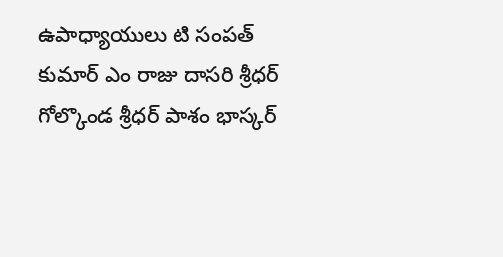ఉపాధ్యాయులు టి సంపత్ కుమార్ ఎం రాజు దాసరి శ్రీధర్ గోల్కొండ శ్రీధర్ పాశం భాస్కర్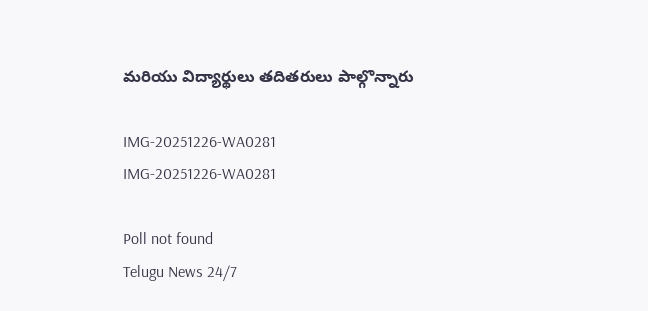మరియు విద్యార్థులు తదితరులు పాల్గొన్నారు

IMG-20251226-WA0281
IMG-20251226-WA0281

Poll not found
Telugu News 24/7